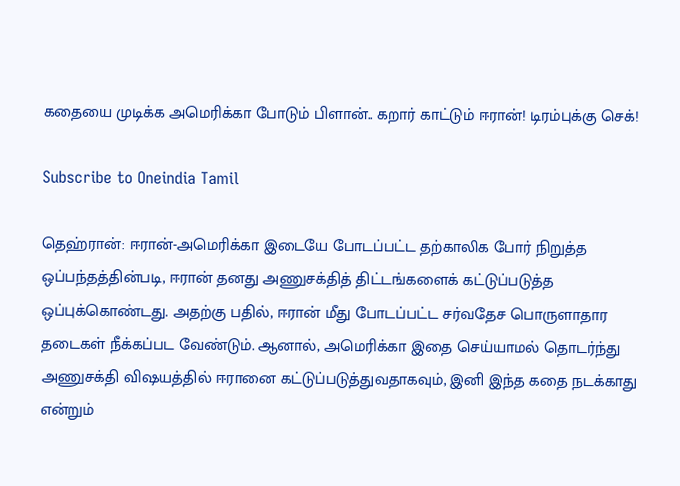கதையை முடிக்க அமெரிக்கா போடும் பிளான்.. கறார் காட்டும் ஈரான்! டிரம்புக்கு செக்!

Subscribe to Oneindia Tamil

தெஹ்ரான்: ஈரான்-அமெரிக்கா இடையே போடப்பட்ட தற்காலிக போர் நிறுத்த ஒப்பந்தத்தின்படி, ஈரான் தனது அணுசக்தித் திட்டங்களைக் கட்டுப்படுத்த ஒப்புக்கொண்டது. அதற்கு பதில், ஈரான் மீது போடப்பட்ட சர்வதேச பொருளாதார தடைகள் நீக்கப்பட வேண்டும். ஆனால், அமெரிக்கா இதை செய்யாமல் தொடர்ந்து அணுசக்தி விஷயத்தில் ஈரானை கட்டுப்படுத்துவதாகவும், இனி இந்த கதை நடக்காது என்றும்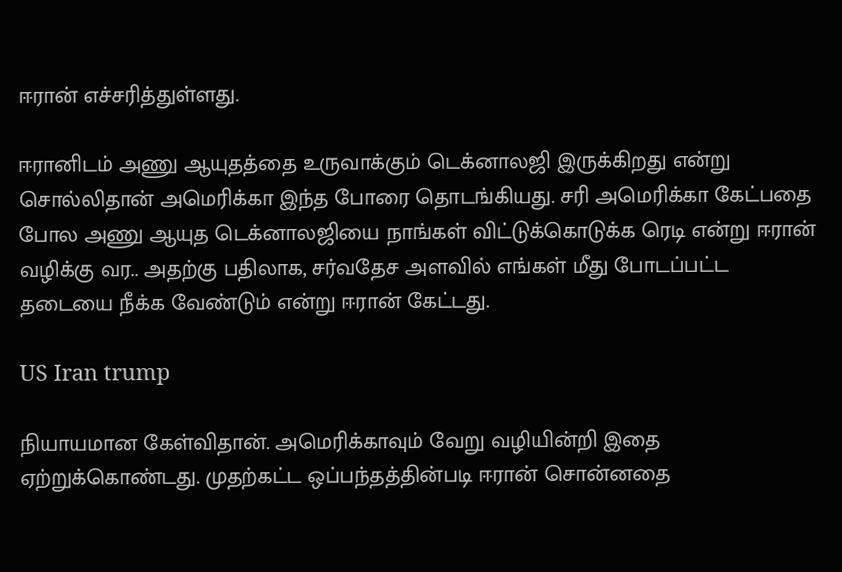ஈரான் எச்சரித்துள்ளது.

ஈரானிடம் அணு ஆயுதத்தை உருவாக்கும் டெக்னாலஜி இருக்கிறது என்று சொல்லிதான் அமெரிக்கா இந்த போரை தொடங்கியது. சரி அமெரிக்கா கேட்பதை போல அணு ஆயுத டெக்னாலஜியை நாங்கள் விட்டுக்கொடுக்க ரெடி என்று ஈரான் வழிக்கு வர.. அதற்கு பதிலாக, சர்வதேச அளவில் எங்கள் மீது போடப்பட்ட தடையை நீக்க வேண்டும் என்று ஈரான் கேட்டது.

US Iran trump

நியாயமான கேள்விதான். அமெரிக்காவும் வேறு வழியின்றி இதை ஏற்றுக்கொண்டது. முதற்கட்ட ஒப்பந்தத்தின்படி ஈரான் சொன்னதை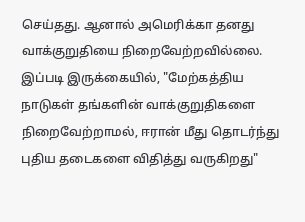செய்தது. ஆனால் அமெரிக்கா தனது வாக்குறுதியை நிறைவேற்றவில்லை. இப்படி இருக்கையில், "மேற்கத்திய நாடுகள் தங்களின் வாக்குறுதிகளை நிறைவேற்றாமல், ஈரான் மீது தொடர்ந்து புதிய தடைகளை விதித்து வருகிறது"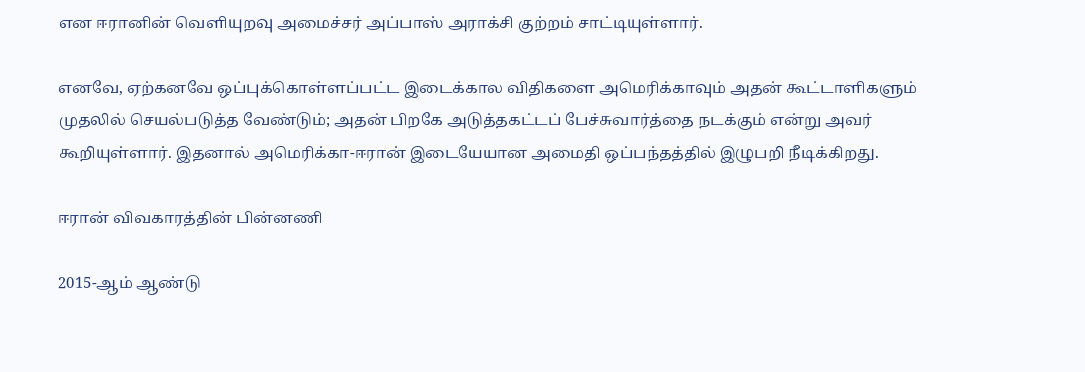என ஈரானின் வெளியுறவு அமைச்சர் அப்பாஸ் அராக்சி குற்றம் சாட்டியுள்ளார்.

எனவே, ஏற்கனவே ஒப்புக்கொள்ளப்பட்ட இடைக்கால விதிகளை அமெரிக்காவும் அதன் கூட்டாளிகளும் முதலில் செயல்படுத்த வேண்டும்; அதன் பிறகே அடுத்தகட்டப் பேச்சுவார்த்தை நடக்கும் என்று அவர் கூறியுள்ளார். இதனால் அமெரிக்கா-ஈரான் இடையேயான அமைதி ஒப்பந்தத்தில் இழுபறி நீடிக்கிறது.

ஈரான் விவகாரத்தின் பின்னணி

2015-ஆம் ஆண்டு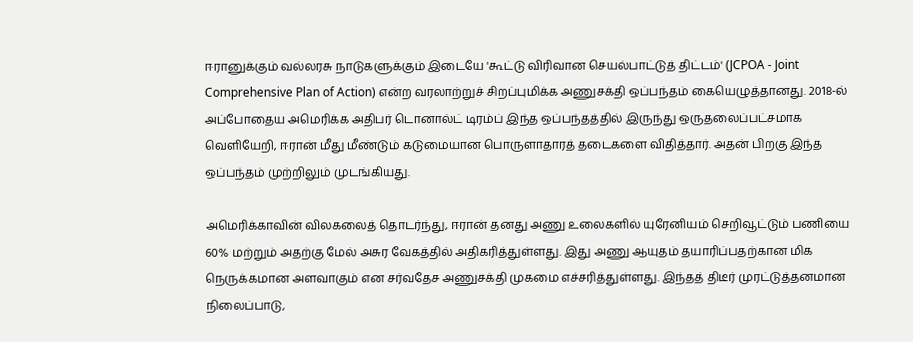ஈரானுக்கும் வல்லரசு நாடுகளுக்கும் இடையே 'கூட்டு விரிவான செயல்பாட்டுத் திட்டம்' (JCPOA - Joint Comprehensive Plan of Action) என்ற வரலாற்றுச் சிறப்புமிக்க அணுசக்தி ஒப்பந்தம் கையெழுத்தானது. 2018-ல் அப்போதைய அமெரிக்க அதிபர் டொனால்ட் டிரம்ப் இந்த ஒப்பந்தத்தில் இருந்து ஒருதலைப்பட்சமாக வெளியேறி, ஈரான் மீது மீண்டும் கடுமையான பொருளாதாரத் தடைகளை விதித்தார். அதன் பிறகு இந்த ஒப்பந்தம் முற்றிலும் முடங்கியது.

அமெரிக்காவின் விலகலைத் தொடர்ந்து, ஈரான் தனது அணு உலைகளில் யுரேனியம் செறிவூட்டும் பணியை 60% மற்றும் அதற்கு மேல் அசுர வேகத்தில் அதிகரித்துள்ளது. இது அணு ஆயுதம் தயாரிப்பதற்கான மிக நெருக்கமான அளவாகும் என சர்வதேச அணுசக்தி முகமை எச்சரித்துள்ளது. இந்தத் திடீர் முரட்டுத்தனமான நிலைப்பாடு,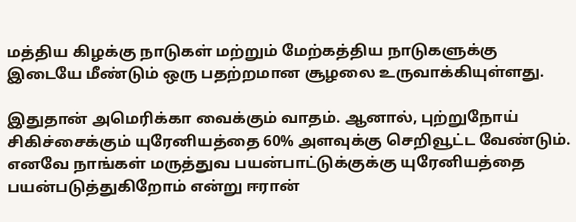மத்திய கிழக்கு நாடுகள் மற்றும் மேற்கத்திய நாடுகளுக்கு இடையே மீண்டும் ஒரு பதற்றமான சூழலை உருவாக்கியுள்ளது.

இதுதான் அமெரிக்கா வைக்கும் வாதம். ஆனால், புற்றுநோய் சிகிச்சைக்கும் யுரேனியத்தை 60% அளவுக்கு செறிவூட்ட வேண்டும். எனவே நாங்கள் மருத்துவ பயன்பாட்டுக்குக்கு யுரேனியத்தை பயன்படுத்துகிறோம் என்று ஈரான்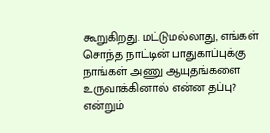கூறுகிறது. மட்டுமல்லாது, எங்கள் சொந்த நாட்டின் பாதுகாப்புக்கு நாங்கள் அணு ஆயுதங்களை உருவாக்கினால் என்ன தப்பு? என்றும்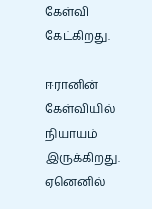கேள்வி கேட்கிறது.

ஈரானின் கேள்வியில் நியாயம் இருக்கிறது. ஏனெனில்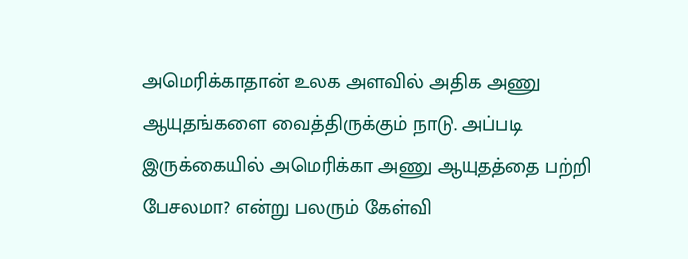அமெரிக்காதான் உலக அளவில் அதிக அணு ஆயுதங்களை வைத்திருக்கும் நாடு. அப்படி இருக்கையில் அமெரிக்கா அணு ஆயுதத்தை பற்றி பேசலமா? என்று பலரும் கேள்வி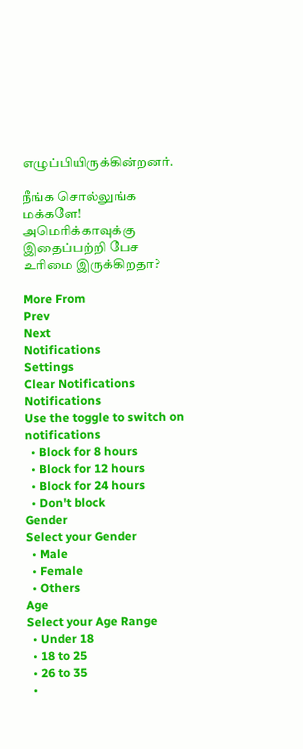எழுப்பியிருக்கின்றனர்.

நீங்க சொல்லுங்க மக்களே! அமெரிக்காவுக்கு இதைப்பற்றி பேச உரிமை இருக்கிறதா?

More From
Prev
Next
Notifications
Settings
Clear Notifications
Notifications
Use the toggle to switch on notifications
  • Block for 8 hours
  • Block for 12 hours
  • Block for 24 hours
  • Don't block
Gender
Select your Gender
  • Male
  • Female
  • Others
Age
Select your Age Range
  • Under 18
  • 18 to 25
  • 26 to 35
  •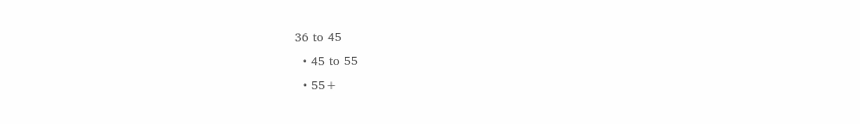36 to 45
  • 45 to 55
  • 55+